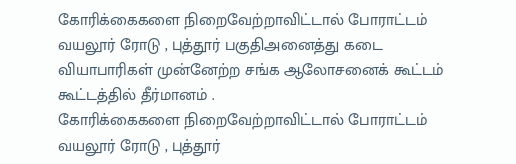கோரிக்கைகளை நிறைவேற்றாவிட்டால் போராட்டம் வயலூர் ரோடு , புத்தூர் பகுதிஅனைத்து கடை வியாபாரிகள் முன்னேற்ற சங்க ஆலோசனைக் கூட்டம் கூட்டத்தில் தீர்மானம் .
கோரிக்கைகளை நிறைவேற்றாவிட்டால் போராட்டம் வயலூர் ரோடு , புத்தூர்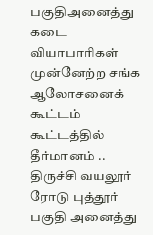பகுதிஅனைத்து கடை வியாபாரிகள் முன்னேற்ற சங்க ஆலோசனைக் கூட்டம் கூட்டத்தில் தீர்மானம் ..
திருச்சி வயலூர் ரோடு புத்தூர் பகுதி அனைத்து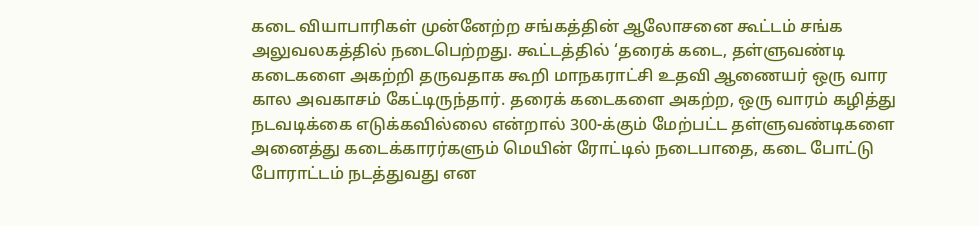கடை வியாபாரிகள் முன்னேற்ற சங்கத்தின் ஆலோசனை கூட்டம் சங்க அலுவலகத்தில் நடைபெற்றது. கூட்டத்தில் ‘தரைக் கடை, தள்ளுவண்டி கடைகளை அகற்றி தருவதாக கூறி மாநகராட்சி உதவி ஆணையர் ஒரு வார கால அவகாசம் கேட்டிருந்தார். தரைக் கடைகளை அகற்ற, ஒரு வாரம் கழித்து நடவடிக்கை எடுக்கவில்லை என்றால் 300-க்கும் மேற்பட்ட தள்ளுவண்டிகளை அனைத்து கடைக்காரர்களும் மெயின் ரோட்டில் நடைபாதை, கடை போட்டு போராட்டம் நடத்துவது என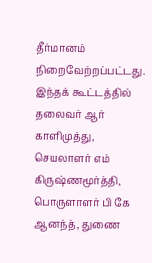தீர்மானம் நிறைவேற்றப்பட்டது.
இந்தக் கூட்டத்தில் தலைவர் ஆர் காளிமுத்து, செயலாளர் எம் கிருஷ்ணமூர்த்தி, பொருளாளர் பி கே ஆனந்த், துணை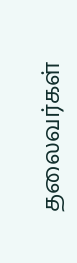தலைவர்கள்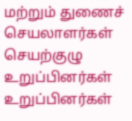மற்றும் துணைச் செயலாளர்கள் செயற்குழு உறுப்பினர்கள் உறுப்பினர்கள்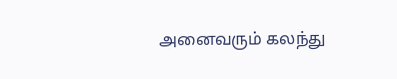அனைவரும் கலந்து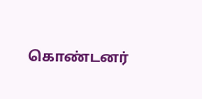கொண்டனர்